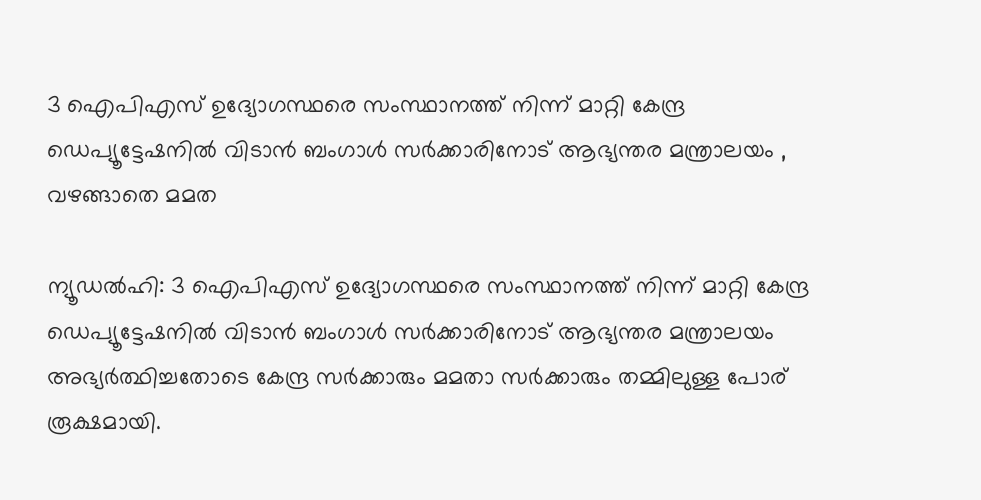3 ഐപിഎസ് ഉദ്യോഗസ്ഥരെ സംസ്ഥാനത്ത് നിന്ന് മാറ്റി കേന്ദ്ര ഡെപ്യൂട്ടേഷനിൽ വിടാൻ ബംഗാൾ സർക്കാരിനോട് ആഭ്യന്തര മന്ത്രാലയം , വഴങ്ങാതെ മമത

ന്യൂഡൽഹി: 3 ഐപിഎസ് ഉദ്യോഗസ്ഥരെ സംസ്ഥാനത്ത് നിന്ന് മാറ്റി കേന്ദ്ര ഡെപ്യൂട്ടേഷനിൽ വിടാൻ ബംഗാൾ സർക്കാരിനോട് ആഭ്യന്തര മന്ത്രാലയം അഭ്യർത്ഥിച്ചതോടെ കേന്ദ്ര സർക്കാരും മമതാ സർക്കാരും തമ്മിലുള്ള പോര് രൂക്ഷമായി.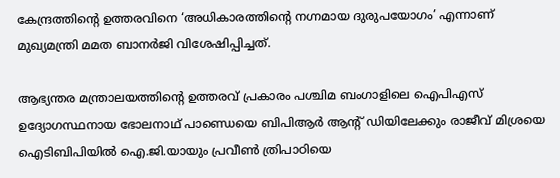കേന്ദ്രത്തിന്റെ ഉത്തരവിനെ ‘അധികാരത്തിന്റെ നഗ്നമായ ദുരുപയോഗം’ എന്നാണ് മുഖ്യമന്ത്രി മമത ബാനർജി വിശേഷിപ്പിച്ചത്.

ആഭ്യന്തര മന്ത്രാലയത്തിന്റെ ഉത്തരവ് പ്രകാരം പശ്ചിമ ബംഗാളിലെ ഐപിഎസ് ഉദ്യോഗസ്ഥനായ ഭോലനാഥ് പാണ്ഡെയെ ബിപിആർ ആന്റ് ഡിയിലേക്കും രാജീവ് മിശ്രയെ ഐടിബിപിയിൽ ഐ.ജി.യായും പ്രവീൺ ത്രിപാഠിയെ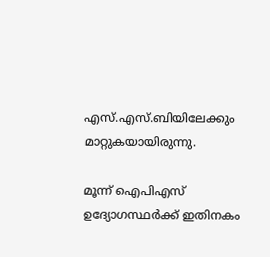എസ്.എസ്.ബിയിലേക്കും മാറ്റുകയായിരുന്നു.

മൂന്ന് ഐപിഎസ് ഉദ്യോഗസ്ഥർക്ക് ഇതിനകം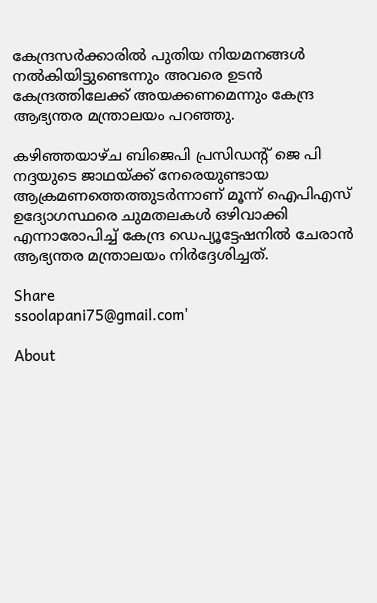കേന്ദ്രസർക്കാരിൽ പുതിയ നിയമനങ്ങൾ നൽകിയിട്ടുണ്ടെന്നും അവരെ ഉടൻ കേന്ദ്രത്തിലേക്ക് അയക്കണമെന്നും കേന്ദ്ര ആഭ്യന്തര മന്ത്രാലയം പറഞ്ഞു.

കഴിഞ്ഞയാഴ്ച ബിജെപി പ്രസിഡന്റ് ജെ പി നദ്ദയുടെ ജാഥയ്ക്ക് നേരെയുണ്ടായ ആക്രമണത്തെത്തുടർന്നാണ് മൂന്ന് ഐപിഎസ് ഉദ്യോഗസ്ഥരെ ചുമതലകൾ ഒഴിവാക്കി എന്നാരോപിച്ച് കേന്ദ്ര ഡെപ്യൂട്ടേഷനിൽ ചേരാൻ ആഭ്യന്തര മന്ത്രാലയം നിർദ്ദേശിച്ചത്.

Share
ssoolapani75@gmail.com'

About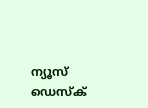ന്യൂസ് ഡെസ്ക്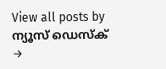View all posts by ന്യൂസ് ഡെസ്ക് →